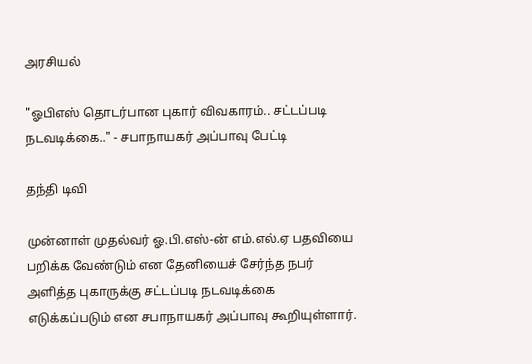அரசியல்

"ஓபிஎஸ் தொடர்பான புகார் விவகாரம்.. சட்டப்படி நடவடிக்கை.." - சபாநாயகர் அப்பாவு பேட்டி

தந்தி டிவி

முன்னாள் முதல்வர் ஓ.பி.எஸ்-ன் எம்.எல்.ஏ பதவியை பறிக்க வேண்டும் என தேனியைச் சேர்ந்த நபர் அளித்த புகாருக்கு சட்டப்படி நடவடிக்கை எடுக்கப்படும் என சபாநாயகர் அப்பாவு கூறியுள்ளார்.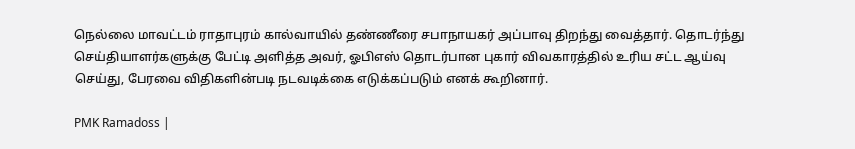நெல்லை மாவட்டம் ராதாபுரம் கால்வாயில் தண்ணீரை சபாநாயகர் அப்பாவு திறந்து வைத்தார். தொடர்ந்து செய்தியாளர்களுக்கு பேட்டி அளித்த அவர், ஓபிஎஸ் தொடர்பான புகார் விவகாரத்தில் உரிய சட்ட ஆய்வு செய்து, பேரவை விதிகளின்படி நடவடிக்கை எடுக்கப்படும் எனக் கூறினார்.

PMK Ramadoss |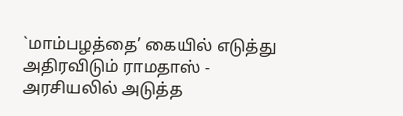`மாம்பழத்தை’ கையில் எடுத்து அதிரவிடும் ராமதாஸ் - அரசியலில் அடுத்த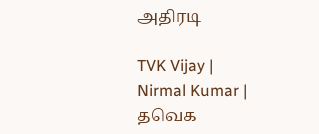அதிரடி

TVK Vijay | Nirmal Kumar | தவெக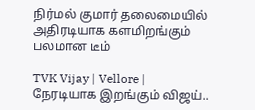நிர்மல் குமார் தலைமையில் அதிரடியாக களமிறங்கும் பலமான டீம்

TVK Vijay | Vellore | நேரடியாக இறங்கும் விஜய்..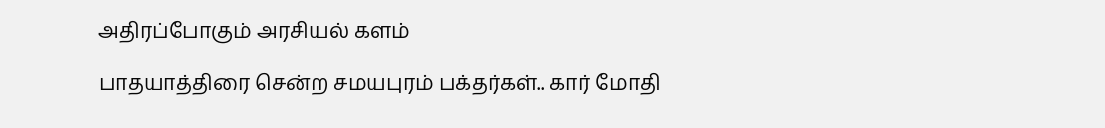அதிரப்போகும் அரசியல் களம்

பாதயாத்திரை சென்ற சமயபுரம் பக்தர்கள்.. கார் மோதி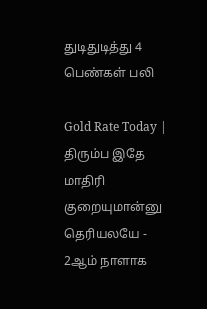துடிதுடித்து 4 பெண்கள் பலி

Gold Rate Today | திரும்ப இதே மாதிரி குறையுமான்னு தெரியலயே - 2ஆம் நாளாக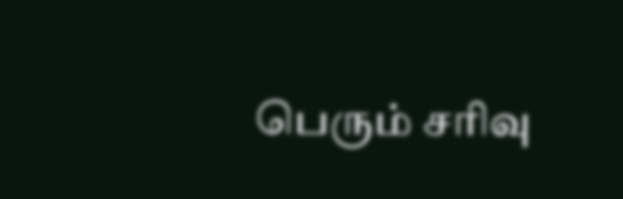பெரும் சரிவு